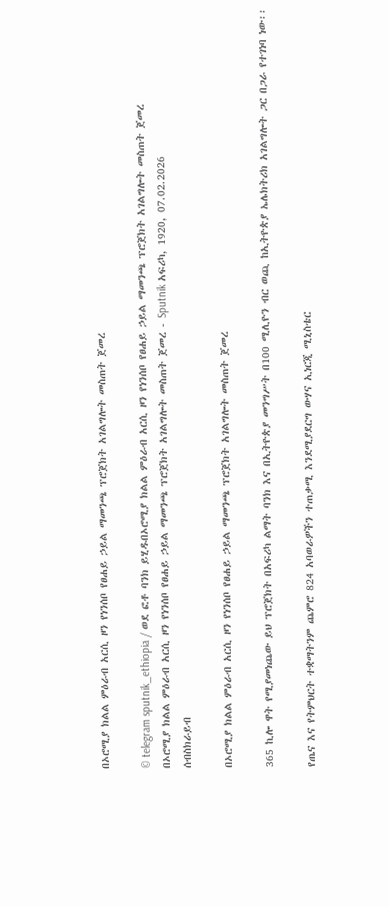በኦሮሚያ ክልል ምዕራብ አርሲ ዞን የነንሰቦ የፀሐይ ኃይል ማመንጫ ፕሮጀክት አገልግሎት መስጠት ጀመረ

© telegram sputnik_ethiopia / ወደ ፎቶ ባንክ ይሂዱበኦሮሚያ ክልል ምዕራብ አርሲ ዞን የነንሰቦ የፀሐይ ኃይል ማመንጫ ፕሮጀክት አገልግሎት መስጠት ጀመረ
በኦሮሚያ ክልል ምዕራብ አርሲ ዞን የነንሰቦ የፀሐይ ኃይል ማመንጫ ፕሮጀክት አገልግሎት መስጠት ጀመረ - Sputnik አፍሪካ, 1920, 07.02.2026
ሰብስክራይብ

በኦሮሚያ ክልል ምዕራብ አርሲ ዞን የነንሰቦ የፀሐይ ኃይል ማመንጫ ፕሮጀክት አገልግሎት መስጠት ጀመረ

365 ኪሎ ዋት የሚያመነጨው ይህ ፕሮጀክት በአፍሪካ ልማት ባንክ እና በኢትዮጵያ መንግሥት በ100 ሚሊዮን ብር ወጪ ከኢትዮጵያ ኤሌክትሪክ አገልግሎት ጋር በጋራ የተገነባ ነው፡፡

የጤና እና የትምህርት ተቋማትንም ጨምሮ 824 አባወራዎችን ተጠቃሚ እንደሚያደርግ ውሃና ኢነርጂ ሚኒስቴር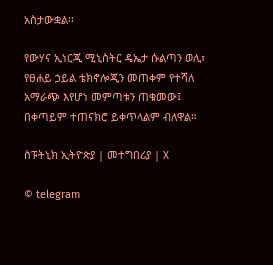አስታውቋል፡፡

የውሃና ኢነርጂ ሚኒስትር ዴኤታ ሱልጣን ወሊ፣ የፀሐይ ኃይል ቴክኖሎጂን መጠቀም የተሻለ አማራጭ እየሆነ መምጣቱን ጠቁመው፤ በቀጣይም ተጠናክሮ ይቀጥላልም ብለዋል።

ስፑትኒክ ኢትዮጵያ | መተግበሪያ | X

© telegram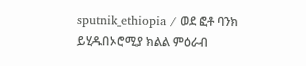sputnik_ethiopia / ወደ ፎቶ ባንክ ይሂዱበኦሮሚያ ክልል ምዕራብ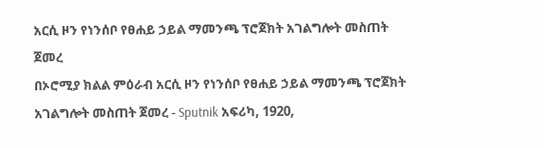አርሲ ዞን የነንሰቦ የፀሐይ ኃይል ማመንጫ ፕሮጀክት አገልግሎት መስጠት ጀመረ
በኦሮሚያ ክልል ምዕራብ አርሲ ዞን የነንሰቦ የፀሐይ ኃይል ማመንጫ ፕሮጀክት አገልግሎት መስጠት ጀመረ - Sputnik አፍሪካ, 1920,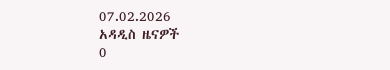07.02.2026
አዳዲስ ዜናዎች
0